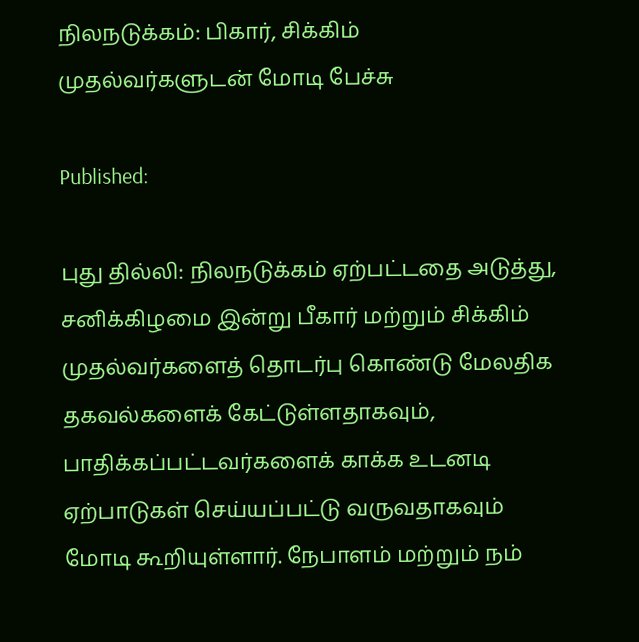நிலநடுக்கம்: பிகார், சிக்கிம் முதல்வர்களுடன் மோடி பேச்சு

Published:

புது தில்லி: நிலநடுக்கம் ஏற்பட்டதை அடுத்து, சனிக்கிழமை இன்று பீகார் மற்றும் சிக்கிம் முதல்வர்களைத் தொடர்பு கொண்டு மேலதிக தகவல்களைக் கேட்டுள்ளதாகவும், பாதிக்கப்பட்டவர்களைக் காக்க உடனடி ஏற்பாடுகள் செய்யப்பட்டு வருவதாகவும் மோடி கூறியுள்ளார். நேபாளம் மற்றும் நம்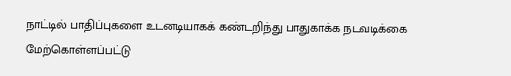நாட்டில் பாதிப்புகளை உடனடியாகக் கண்டறிந்து பாதுகாக்க நடவடிக்கை மேற்கொள்ளப்பட்டு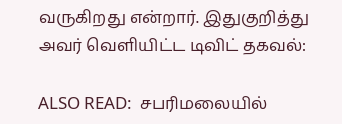வருகிறது என்றார். இதுகுறித்து அவர் வெளியிட்ட டிவிட் தகவல்:

ALSO READ:  சபரிமலையில்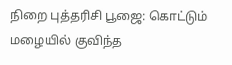நிறை புத்தரிசி பூஜை: கொட்டும் மழையில் குவிந்த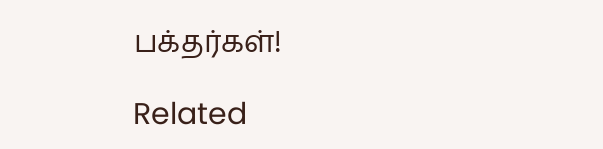பக்தர்கள்!

Related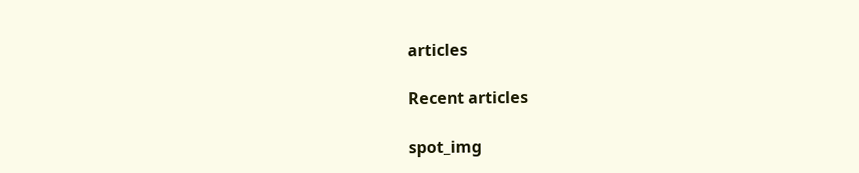articles

Recent articles

spot_img